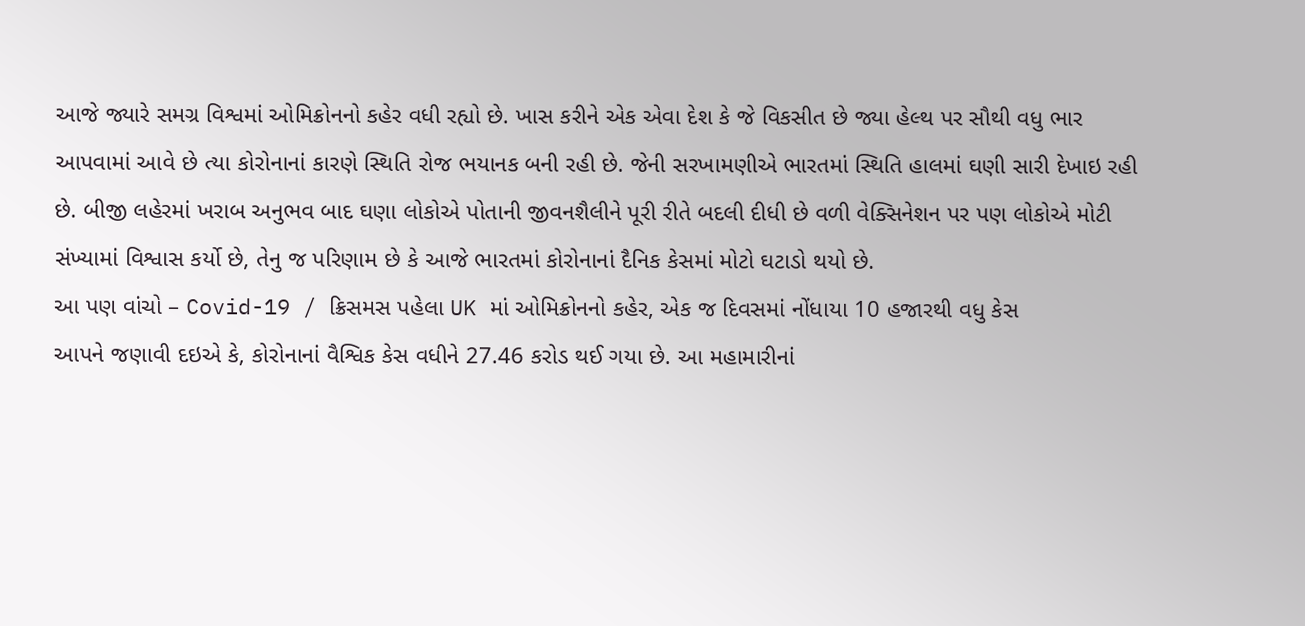આજે જ્યારે સમગ્ર વિશ્વમાં ઓમિક્રોનનો કહેર વધી રહ્યો છે. ખાસ કરીને એક એવા દેશ કે જે વિકસીત છે જ્યા હેલ્થ પર સૌથી વધુ ભાર આપવામાં આવે છે ત્યા કોરોનાનાં કારણે સ્થિતિ રોજ ભયાનક બની રહી છે. જેની સરખામણીએ ભારતમાં સ્થિતિ હાલમાં ઘણી સારી દેખાઇ રહી છે. બીજી લહેરમાં ખરાબ અનુભવ બાદ ઘણા લોકોએ પોતાની જીવનશૈલીને પૂરી રીતે બદલી દીધી છે વળી વેક્સિનેશન પર પણ લોકોએ મોટી સંખ્યામાં વિશ્વાસ કર્યો છે, તેનુ જ પરિણામ છે કે આજે ભારતમાં કોરોનાનાં દૈનિક કેસમાં મોટો ઘટાડો થયો છે.
આ પણ વાંચો – Covid-19 / ક્રિસમસ પહેલા UK માં ઓમિક્રોનનો કહેર, એક જ દિવસમાં નોંધાયા 10 હજારથી વધુ કેસ
આપને જણાવી દઇએ કે, કોરોનાનાં વૈશ્વિક કેસ વધીને 27.46 કરોડ થઈ ગયા છે. આ મહામારીનાં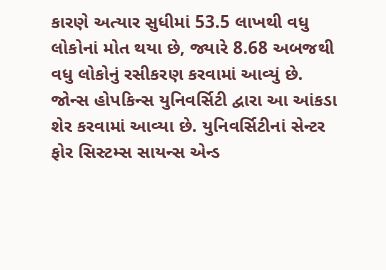કારણે અત્યાર સુધીમાં 53.5 લાખથી વધુ લોકોનાં મોત થયા છે, જ્યારે 8.68 અબજથી વધુ લોકોનું રસીકરણ કરવામાં આવ્યું છે. જોન્સ હોપકિન્સ યુનિવર્સિટી દ્વારા આ આંકડા શેર કરવામાં આવ્યા છે. યુનિવર્સિટીનાં સેન્ટર ફોર સિસ્ટમ્સ સાયન્સ એન્ડ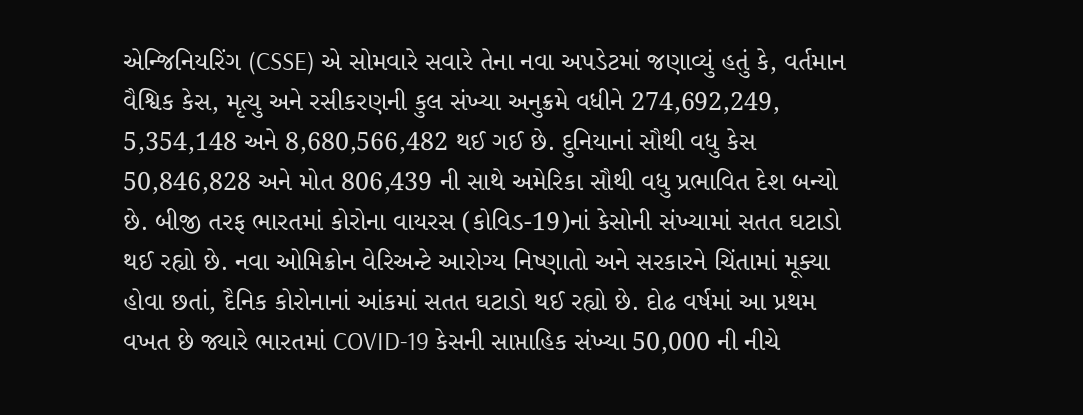એન્જિનિયરિંગ (CSSE) એ સોમવારે સવારે તેના નવા અપડેટમાં જણાવ્યું હતું કે, વર્તમાન વૈશ્વિક કેસ, મૃત્યુ અને રસીકરણની કુલ સંખ્યા અનુક્રમે વધીને 274,692,249, 5,354,148 અને 8,680,566,482 થઈ ગઈ છે. દુનિયાનાં સૌથી વધુ કેસ 50,846,828 અને મોત 806,439 ની સાથે અમેરિકા સૌથી વધુ પ્રભાવિત દેશ બન્યો છે. બીજી તરફ ભારતમાં કોરોના વાયરસ (કોવિડ-19)નાં કેસોની સંખ્યામાં સતત ઘટાડો થઈ રહ્યો છે. નવા ઓમિક્રોન વેરિઅન્ટે આરોગ્ય નિષ્ણાતો અને સરકારને ચિંતામાં મૂક્યા હોવા છતાં, દૈનિક કોરોનાનાં આંકમાં સતત ઘટાડો થઈ રહ્યો છે. દોઢ વર્ષમાં આ પ્રથમ વખત છે જ્યારે ભારતમાં COVID-19 કેસની સાપ્તાહિક સંખ્યા 50,000 ની નીચે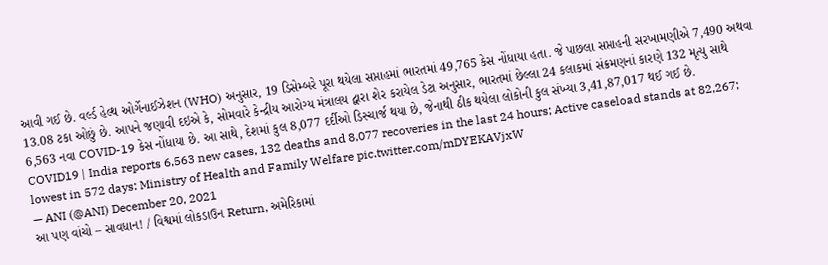આવી ગઈ છે. વર્લ્ડ હેલ્થ ઓર્ગેનાઈઝેશન (WHO) અનુસાર, 19 ડિસેમ્બરે પૂરા થયેલા સપ્તાહમાં ભારતમાં 49,765 કેસ નોંધાયા હતા. જે પાછલા સપ્તાહની સરખામણીએ 7,490 અથવા 13.08 ટકા ઓછું છે. આપને જણાવી દઇએ કે, સોમવારે કેન્દ્રીય આરોગ્ય મંત્રાલય દ્વારા શેર કરાયેલ ડેટા અનુસાર, ભારતમાં છેલ્લા 24 કલાકમાં સંક્રમણનાં કારણે 132 મૃત્યુ સાથે 6,563 નવા COVID-19 કેસ નોંધાયા છે. આ સાથે, દેશમાં કુલ 8,077 દર્દીઓ ડિસ્ચાર્જ થયા છે, જેનાથી ઠીક થયેલા લોકોની કુલ સંખ્યા 3,41,87,017 થઈ ગઈ છે.
COVID19 | India reports 6,563 new cases, 132 deaths and 8,077 recoveries in the last 24 hours; Active caseload stands at 82,267; lowest in 572 days: Ministry of Health and Family Welfare pic.twitter.com/mDYEKAVjxW
— ANI (@ANI) December 20, 2021
આ પણ વાંચો – સાવધાન! / વિશ્વમાં લોકડાઉન Return, અમેરિકામાં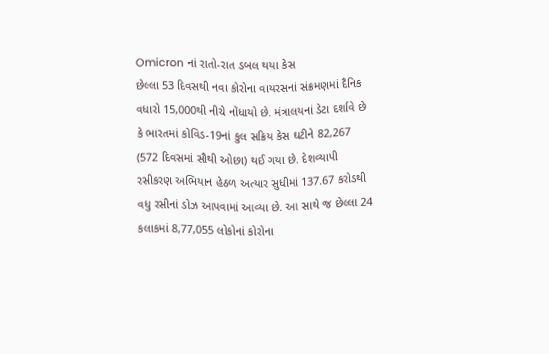Omicron નાં રાતો-રાત ડબલ થયા કેસ
છેલ્લા 53 દિવસથી નવા કોરોના વાયરસનાં સંક્રમણમાં દૈનિક વધારો 15,000થી નીચે નોંધાયો છે. મંત્રાલયનાં ડેટા દર્શાવે છે કે ભારતમાં કોવિડ-19નાં કુલ સક્રિય કેસ ઘટીને 82,267 (572 દિવસમાં સૌથી ઓછા) થઈ ગયા છે. દેશવ્યાપી રસીકરણ અભિયાન હેઠળ અત્યાર સુધીમાં 137.67 કરોડથી વધુ રસીનાં ડોઝ આપવામાં આવ્યા છે. આ સાથે જ છેલ્લા 24 કલાકમાં 8,77,055 લોકોનાં કોરોના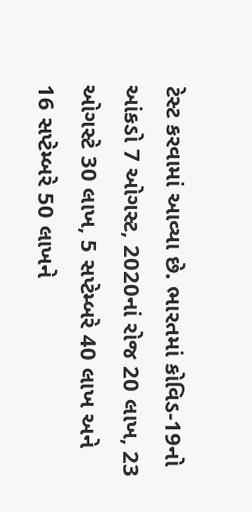ટેસ્ટ કરવામાં આવ્યા છે. ભારતમાં કોવિડ-19નો આંકડો 7 ઓગસ્ટ, 2020નાં રોજ 20 લાખ, 23 ઓગસ્ટે 30 લાખ, 5 સપ્ટેમ્બરે 40 લાખ અને 16 સપ્ટેમ્બરે 50 લાખને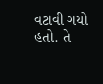વટાવી ગયો હતો. તે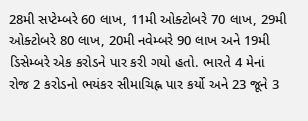28મી સપ્ટેમ્બરે 60 લાખ, 11મી ઓક્ટોબરે 70 લાખ, 29મી ઓક્ટોબરે 80 લાખ, 20મી નવેમ્બરે 90 લાખ અને 19મી ડિસેમ્બરે એક કરોડને પાર કરી ગયો હતો. ભારતે 4 મેનાં રોજ 2 કરોડનો ભયંકર સીમાચિહ્ન પાર કર્યો અને 23 જૂને 3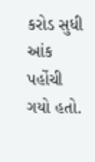કરોડ સુધી આંક પહોંચી ગયો હતો.